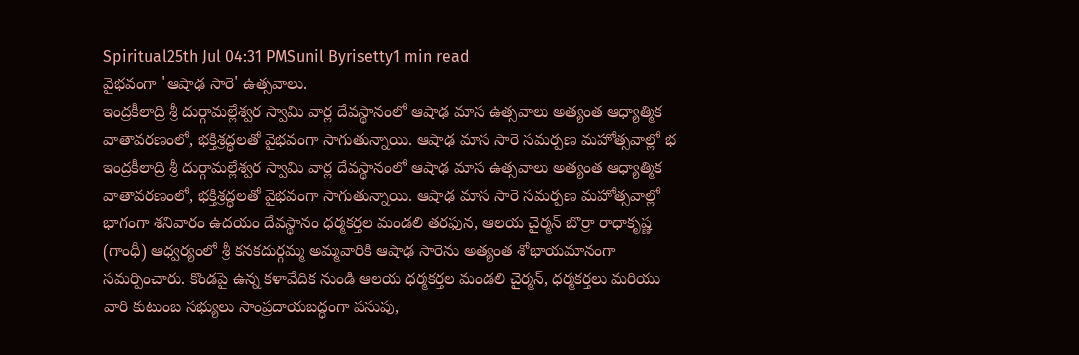Spiritual25th Jul 04:31 PMSunil Byrisetty1 min read
వైభవంగా 'ఆషాఢ సారె' ఉత్సవాలు.
ఇంద్రకీలాద్రి శ్రీ దుర్గామల్లేశ్వర స్వామి వార్ల దేవస్థానంలో ఆషాఢ మాస ఉత్సవాలు అత్యంత ఆధ్యాత్మిక వాతావరణంలో, భక్తిశ్రద్ధలతో వైభవంగా సాగుతున్నాయి. ఆషాఢ మాస సారె సమర్పణ మహోత్సవాల్లో భ
ఇంద్రకీలాద్రి శ్రీ దుర్గామల్లేశ్వర స్వామి వార్ల దేవస్థానంలో ఆషాఢ మాస ఉత్సవాలు అత్యంత ఆధ్యాత్మిక వాతావరణంలో, భక్తిశ్రద్ధలతో వైభవంగా సాగుతున్నాయి. ఆషాఢ మాస సారె సమర్పణ మహోత్సవాల్లో భాగంగా శనివారం ఉదయం దేవస్థానం ధర్మకర్తల మండలి తరఫున, ఆలయ చైర్మన్ బొర్రా రాధాకృష్ణ (గాంధీ) ఆధ్వర్యంలో శ్రీ కనకదుర్గమ్మ అమ్మవారికి ఆషాఢ సారెను అత్యంత శోభాయమానంగా సమర్పించారు. కొండపై ఉన్న కళావేదిక నుండి ఆలయ ధర్మకర్తల మండలి చైర్మన్, ధర్మకర్తలు మరియు వారి కుటుంబ సభ్యులు సాంప్రదాయబద్ధంగా పసుపు,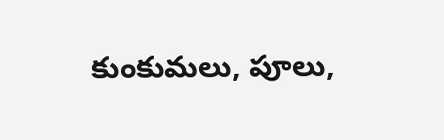కుంకుమలు, పూలు,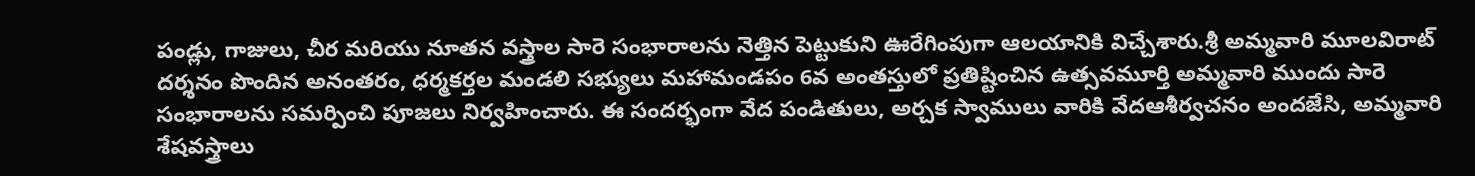పండ్లు, గాజులు, చీర మరియు నూతన వస్త్రాల సారె సంభారాలను నెత్తిన పెట్టుకుని ఊరేగింపుగా ఆలయానికి విచ్చేశారు.శ్రీ అమ్మవారి మూలవిరాట్ దర్శనం పొందిన అనంతరం, ధర్మకర్తల మండలి సభ్యులు మహామండపం 6వ అంతస్తులో ప్రతిష్టించిన ఉత్సవమూర్తి అమ్మవారి ముందు సారె సంభారాలను సమర్పించి పూజలు నిర్వహించారు. ఈ సందర్భంగా వేద పండితులు, అర్చక స్వాములు వారికి వేదఆశీర్వచనం అందజేసి, అమ్మవారి శేషవస్త్రాలు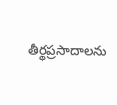తీర్థప్రసాదాలను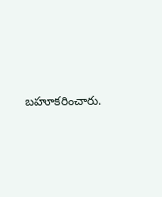బహూకరించారు.